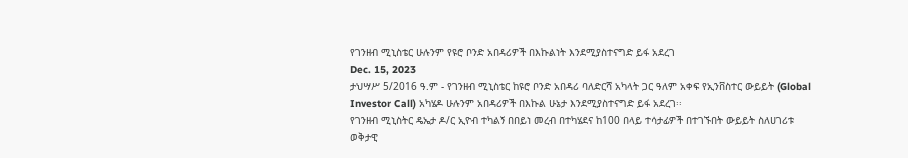የገንዘብ ሚኒስቴር ሁሉንም የዩሮ ቦንድ አበዳሪዎች በእኩልነት እንደሚያስተናግድ ይፋ አደረገ
Dec. 15, 2023
ታህሣሥ 5/2016 ዓ.ም - የገንዘብ ሚኒስቴር ከዩሮ ቦንድ አበዳሪ ባለድርሻ አካላት ጋር ዓለም አቀፍ የኢንቨስተር ውይይት (Global Investor Call) አካሄዶ ሁሉንም አበዳሪዎች በእኩል ሁኔታ እንደሚያስተናግድ ይፋ አደረገ፡፡
የገንዘብ ሚኒስትር ዴኤታ ዶ/ር ኢዮብ ተካልኝ በበይነ መረብ በተካሄደና ከ100 በላይ ተሳታፊዎች በተገኙበት ውይይት ስለሀገሪቱ ወቅታዊ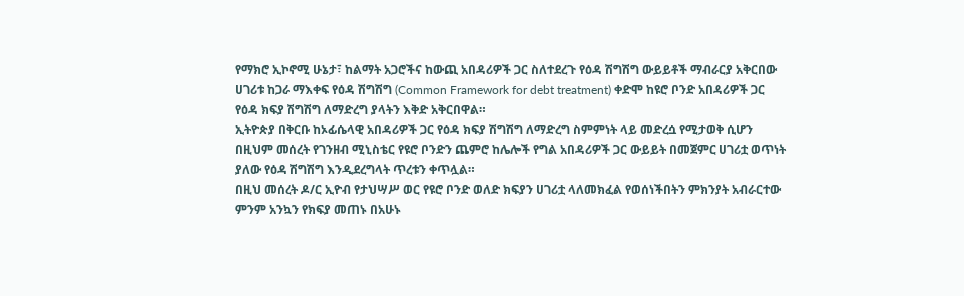የማክሮ ኢኮኖሚ ሁኔታ፣ ከልማት አጋሮችና ከውጪ አበዳሪዎች ጋር ስለተደረጉ የዕዳ ሽግሽግ ውይይቶች ማብራርያ አቅርበው ሀገሪቱ ከጋራ ማእቀፍ የዕዳ ሽግሽግ (Common Framework for debt treatment) ቀድሞ ከዩሮ ቦንድ አበዳሪዎች ጋር የዕዳ ክፍያ ሽግሽግ ለማድረግ ያላትን እቅድ አቅርበዋል።
ኢትዮጵያ በቅርቡ ከኦፊሴላዊ አበዳሪዎች ጋር የዕዳ ክፍያ ሽግሽግ ለማድረግ ስምምነት ላይ መድረሷ የሚታወቅ ሲሆን በዚህም መሰረት የገንዘብ ሚኒስቴር የዩሮ ቦንድን ጨምሮ ከሌሎች የግል አበዳሪዎች ጋር ውይይት በመጀምር ሀገሪቷ ወጥነት ያለው የዕዳ ሽግሽግ እንዲደረግላት ጥረቱን ቀጥሏል።
በዚህ መሰረት ዶ/ር ኢዮብ የታህሣሥ ወር የዩሮ ቦንድ ወለድ ክፍያን ሀገሪቷ ላለመክፈል የወሰነችበትን ምክንያት አብራርተው ምንም አንኳን የክፍያ መጠኑ በአሁኑ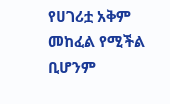የሀገሪቷ አቅም መከፈል የሚችል ቢሆንም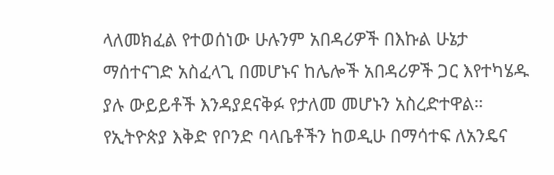ላለመክፈል የተወሰነው ሁሉንም አበዳሪዎች በእኩል ሁኔታ ማሰተናገድ አስፈላጊ በመሆኑና ከሌሎች አበዳሪዎች ጋር እየተካሄዱ ያሉ ውይይቶች እንዳያደናቅፉ የታለመ መሆኑን አስረድተዋል።
የኢትዮጵያ እቅድ የቦንድ ባላቤቶችን ከወዲሁ በማሳተፍ ለአንዴና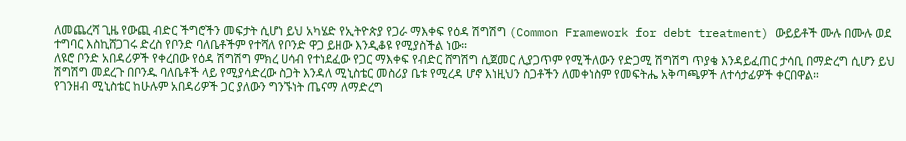ለመጨረሻ ጊዜ የውጪ ብድር ችግሮችን መፍታት ሲሆነ ይህ አካሄድ የኢትዮጵያ የጋራ ማእቀፍ የዕዳ ሽግሽግ (Common Framework for debt treatment) ውይይቶች ሙሉ በሙሉ ወደ ተግባር እስኪሸጋገሩ ድረስ የቦንድ ባለቤቶችም የተሻለ የቦንድ ዋጋ ይዘው እንዲቆዩ የሚያስችል ነው።
ለዩሮ ቦንድ አበዳሪዎች የቀረበው የዕዳ ሽግሽግ ምክረ ሀሳብ የተነደፈው የጋር ማእቀፍ የብድር ሸግሽግ ሲጀመር ሊያጋጥም የሚችለውን የድጋሚ ሽግሽግ ጥያቄ እንዳይፈጠር ታሳቢ በማድረግ ሲሆን ይህ ሽግሽግ መደረጉ በቦንዱ ባለቤቶች ላይ የሚያሳድረው ስጋት እንዳለ ሚኒስቴር መስሪያ ቤቱ የሚረዳ ሆኖ እነዚህን ስጋቶችን ለመቀነስም የመፍትሔ አቅጣጫዎች ለተሳታፊዎች ቀርበዋል።
የገንዘብ ሚኒስቴር ከሁሉም አበዳሪዎች ጋር ያለውን ግንኙነት ጤናማ ለማድረግ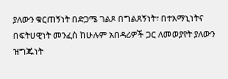ያለውን ቁርጠኝነት በድጋሜ ገልጾ በግልጸኝነት፣ በተአማኒነትና በፍትሀዊነት መንፈስ ከሁሉም አበዳሪዎች ጋር ለመወያየት ያለውን ዝግጁነት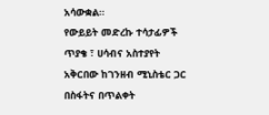አሳውቋል።
የውይይት መድረኩ ተሳታፊዎች ጥያቄ ፣ ሀሳብና አስተያየት አቅርበው ከገንዘብ ሚኒስቴር ጋር በስፋትና በጥልቀት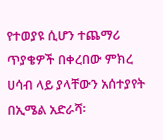የተወያዩ ሲሆን ተጨማሪ ጥያቄዎች በቀረበው ምክረ ሀሳብ ላይ ያላቸውን አሰተያየት በኢሜል አድራሻ፡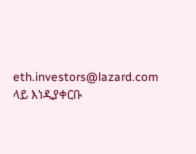eth.investors@lazard.com ላይ እነዲያቀርቡ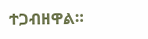ተጋብዘዋል።